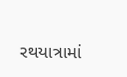રથયાત્રામાં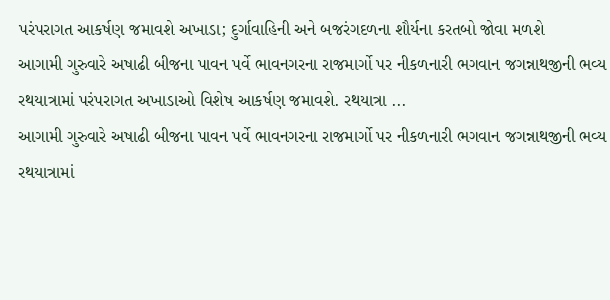પરંપરાગત આકર્ષણ જમાવશે અખાડા; દુર્ગાવાહિની અને બજરંગદળના શૌર્યના કરતબો જોવા મળશે
આગામી ગુરુવારે અષાઢી બીજના પાવન પર્વે ભાવનગરના રાજમાર્ગો પર નીકળનારી ભગવાન જગન્નાથજીની ભવ્ય રથયાત્રામાં પરંપરાગત અખાડાઓ વિશેષ આકર્ષણ જમાવશે. રથયાત્રા ...
આગામી ગુરુવારે અષાઢી બીજના પાવન પર્વે ભાવનગરના રાજમાર્ગો પર નીકળનારી ભગવાન જગન્નાથજીની ભવ્ય રથયાત્રામાં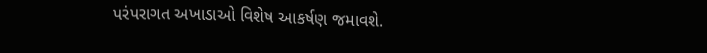પરંપરાગત અખાડાઓ વિશેષ આકર્ષણ જમાવશે.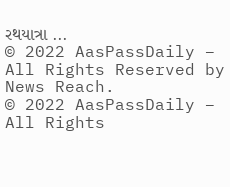રથયાત્રા ...
© 2022 AasPassDaily – All Rights Reserved by News Reach.
© 2022 AasPassDaily – All Rights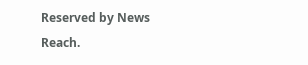Reserved by News Reach.